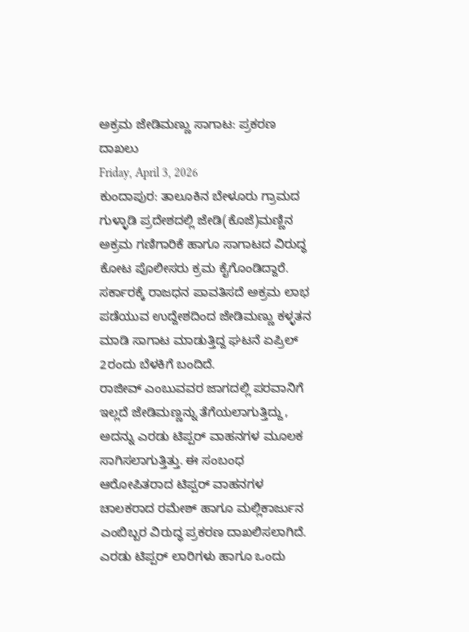ಅಕ್ರಮ ಜೇಡಿಮಣ್ಣು ಸಾಗಾಟ: ಪ್ರಕರಣ ದಾಖಲು
Friday, April 3, 2026
ಕುಂದಾಪುರ: ತಾಲೂಕಿನ ಬೇಳೂರು ಗ್ರಾಮದ ಗುಳ್ಳಾಡಿ ಪ್ರದೇಶದಲ್ಲಿ ಜೇಡಿ(ಕೊಜೆ)ಮಣ್ಣಿನ ಅಕ್ರಮ ಗಣಿಗಾರಿಕೆ ಹಾಗೂ ಸಾಗಾಟದ ವಿರುದ್ಧ ಕೋಟ ಪೊಲೀಸರು ಕ್ರಮ ಕೈಗೊಂಡಿದ್ದಾರೆ.
ಸರ್ಕಾರಕ್ಕೆ ರಾಜಧನ ಪಾವತಿಸದೆ ಅಕ್ರಮ ಲಾಭ ಪಡೆಯುವ ಉದ್ದೇಶದಿಂದ ಜೇಡಿಮಣ್ಣು ಕಳ್ಳತನ ಮಾಡಿ ಸಾಗಾಟ ಮಾಡುತ್ತಿದ್ದ ಘಟನೆ ಏಪ್ರಿಲ್ 2ರಂದು ಬೆಳಕಿಗೆ ಬಂದಿದೆ.
ರಾಜೀವ್ ಎಂಬುವವರ ಜಾಗದಲ್ಲಿ ಪರವಾನಿಗೆ ಇಲ್ಲದೆ ಜೇಡಿಮಣ್ಣನ್ನು ತೆಗೆಯಲಾಗುತ್ತಿದ್ದು, ಅದನ್ನು ಎರಡು ಟಿಪ್ಪರ್ ವಾಹನಗಳ ಮೂಲಕ ಸಾಗಿಸಲಾಗುತ್ತಿತ್ತು. ಈ ಸಂಬಂಧ ಆರೋಪಿತರಾದ ಟಿಪ್ಪರ್ ವಾಹನಗಳ ಚಾಲಕರಾದ ರಮೇಶ್ ಹಾಗೂ ಮಲ್ಲಿಕಾರ್ಜುನ ಎಂಬಿಬ್ಬರ ವಿರುದ್ಧ ಪ್ರಕರಣ ದಾಖಲಿಸಲಾಗಿದೆ. ಎರಡು ಟಿಪ್ಪರ್ ಲಾರಿಗಳು ಹಾಗೂ ಒಂದು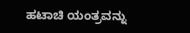ಹಟಾಚಿ ಯಂತ್ರವನ್ನು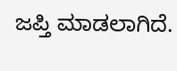ಜಪ್ತಿ ಮಾಡಲಾಗಿದೆ.